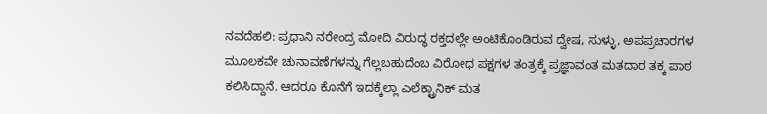ನವದೆಹಲಿ: ಪ್ರಧಾನಿ ನರೇಂದ್ರ ಮೋದಿ ವಿರುದ್ಧ ರಕ್ತದಲ್ಲೇ ಅಂಟಿಕೊಂಡಿರುವ ದ್ವೇಷ, ಸುಳ್ಳು, ಅಪಪ್ರಚಾರಗಳ ಮೂಲಕವೇ ಚುನಾವಣೆಗಳನ್ನು ಗೆಲ್ಲಬಹುದೆಂಬ ವಿರೋಧ ಪಕ್ಷಗಳ ತಂತ್ರಕ್ಕೆ ಪ್ರಜ್ಞಾವಂತ ಮತದಾರ ತಕ್ಕ ಪಾಠ ಕಲಿಸಿದ್ದಾನೆ. ಆದರೂ ಕೊನೆಗೆ ಇದಕ್ಕೆಲ್ಲಾ ಎಲೆಕ್ಟ್ರಾನಿಕ್ ಮತ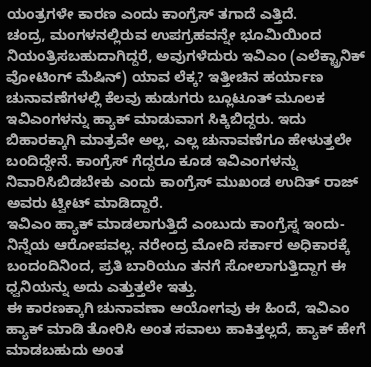ಯಂತ್ರಗಳೇ ಕಾರಣ ಎಂದು ಕಾಂಗ್ರೆಸ್ ತಗಾದೆ ಎತ್ತಿದೆ.
ಚಂದ್ರ, ಮಂಗಳನಲ್ಲಿರುವ ಉಪಗ್ರಹವನ್ನೇ ಭೂಮಿಯಿಂದ ನಿಯಂತ್ರಿಸಬಹುದಾಗಿದ್ದರೆ, ಅವುಗಳೆದುರು ಇವಿಎಂ (ಎಲೆಕ್ಟ್ರಾನಿಕ್ ವೋಟಿಂಗ್ ಮೆಷಿನ್) ಯಾವ ಲೆಕ್ಕ? ಇತ್ತೀಚಿನ ಹರ್ಯಾಣ ಚುನಾವಣೆಗಳಲ್ಲಿ ಕೆಲವು ಹುಡುಗರು ಬ್ಲೂಟೂತ್ ಮೂಲಕ ಇವಿಎಂಗಳನ್ನು ಹ್ಯಾಕ್ ಮಾಡುವಾಗ ಸಿಕ್ಕಿಬಿದ್ದರು. ಇದು ಬಿಹಾರಕ್ಕಾಗಿ ಮಾತ್ರವೇ ಅಲ್ಲ, ಎಲ್ಲ ಚುನಾವಣೆಗೂ ಹೇಳುತ್ತಲೇ ಬಂದಿದ್ದೇನೆ. ಕಾಂಗ್ರೆಸ್ ಗೆದ್ದರೂ ಕೂಡ ಇವಿಎಂಗಳನ್ನು ನಿವಾರಿಸಿಬಿಡಬೇಕು ಎಂದು ಕಾಂಗ್ರೆಸ್ ಮುಖಂಡ ಉದಿತ್ ರಾಜ್ ಅವರು ಟ್ವೀಟ್ ಮಾಡಿದ್ದಾರೆ.
ಇವಿಎಂ ಹ್ಯಾಕ್ ಮಾಡಲಾಗುತ್ತಿದೆ ಎಂಬುದು ಕಾಂಗ್ರೆಸ್ನ ಇಂದು-ನಿನ್ನೆಯ ಆರೋಪವಲ್ಲ. ನರೇಂದ್ರ ಮೋದಿ ಸರ್ಕಾರ ಅಧಿಕಾರಕ್ಕೆ ಬಂದಂದಿನಿಂದ, ಪ್ರತಿ ಬಾರಿಯೂ ತನಗೆ ಸೋಲಾಗುತ್ತಿದ್ದಾಗ ಈ ಧ್ವನಿಯನ್ನು ಅದು ಎತ್ತುತ್ತಲೇ ಇತ್ತು.
ಈ ಕಾರಣಕ್ಕಾಗಿ ಚುನಾವಣಾ ಆಯೋಗವು ಈ ಹಿಂದೆ, ಇವಿಎಂ ಹ್ಯಾಕ್ ಮಾಡಿ ತೋರಿಸಿ ಅಂತ ಸವಾಲು ಹಾಕಿತ್ತಲ್ಲದೆ, ಹ್ಯಾಕ್ ಹೇಗೆ ಮಾಡಬಹುದು ಅಂತ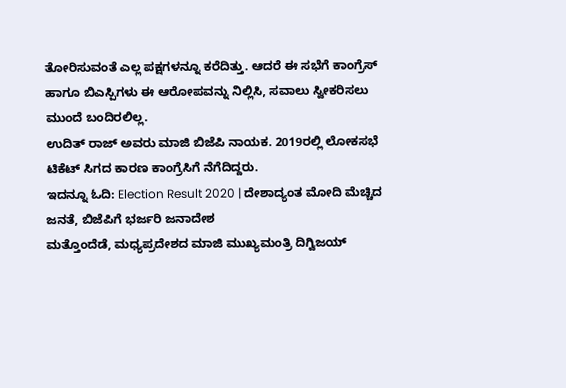ತೋರಿಸುವಂತೆ ಎಲ್ಲ ಪಕ್ಷಗಳನ್ನೂ ಕರೆದಿತ್ತು. ಆದರೆ ಈ ಸಭೆಗೆ ಕಾಂಗ್ರೆಸ್ ಹಾಗೂ ಬಿಎಸ್ಪಿಗಳು ಈ ಆರೋಪವನ್ನು ನಿಲ್ಲಿಸಿ, ಸವಾಲು ಸ್ವೀಕರಿಸಲು ಮುಂದೆ ಬಂದಿರಲಿಲ್ಲ.
ಉದಿತ್ ರಾಜ್ ಅವರು ಮಾಜಿ ಬಿಜೆಪಿ ನಾಯಕ. 2019ರಲ್ಲಿ ಲೋಕಸಭೆ ಟಿಕೆಟ್ ಸಿಗದ ಕಾರಣ ಕಾಂಗ್ರೆಸಿಗೆ ನೆಗೆದಿದ್ದರು.
ಇದನ್ನೂ ಓದಿ: Election Result 2020 | ದೇಶಾದ್ಯಂತ ಮೋದಿ ಮೆಚ್ಚಿದ ಜನತೆ, ಬಿಜೆಪಿಗೆ ಭರ್ಜರಿ ಜನಾದೇಶ
ಮತ್ತೊಂದೆಡೆ, ಮಧ್ಯಪ್ರದೇಶದ ಮಾಜಿ ಮುಖ್ಯಮಂತ್ರಿ ದಿಗ್ವಿಜಯ್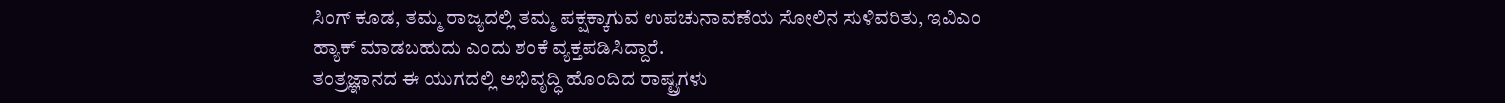ಸಿಂಗ್ ಕೂಡ, ತಮ್ಮ ರಾಜ್ಯದಲ್ಲಿ ತಮ್ಮ ಪಕ್ಷಕ್ಕಾಗುವ ಉಪಚುನಾವಣೆಯ ಸೋಲಿನ ಸುಳಿವರಿತು, ಇವಿಎಂ ಹ್ಯಾಕ್ ಮಾಡಬಹುದು ಎಂದು ಶಂಕೆ ವ್ಯಕ್ತಪಡಿಸಿದ್ದಾರೆ.
ತಂತ್ರಜ್ಞಾನದ ಈ ಯುಗದಲ್ಲಿ ಅಭಿವೃದ್ಧಿ ಹೊಂದಿದ ರಾಷ್ಟ್ರಗಳು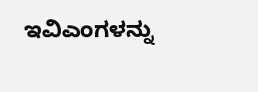ಇವಿಎಂಗಳನ್ನು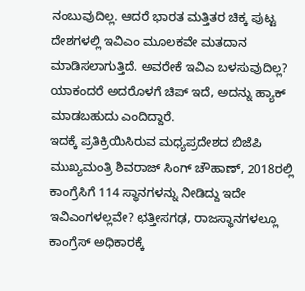ನಂಬುವುದಿಲ್ಲ. ಆದರೆ ಭಾರತ ಮತ್ತಿತರ ಚಿಕ್ಕ ಪುಟ್ಟ ದೇಶಗಳಲ್ಲಿ ಇವಿಎಂ ಮೂಲಕವೇ ಮತದಾನ ಮಾಡಿಸಲಾಗುತ್ತಿದೆ. ಅವರೇಕೆ ಇವಿಎ ಬಳಸುವುದಿಲ್ಲ? ಯಾಕಂದರೆ ಅದರೊಳಗೆ ಚಿಪ್ ಇದೆ, ಅದನ್ನು ಹ್ಯಾಕ್ ಮಾಡಬಹುದು ಎಂದಿದ್ದಾರೆ.
ಇದಕ್ಕೆ ಪ್ರತಿಕ್ರಿಯಿಸಿರುವ ಮಧ್ಯಪ್ರದೇಶದ ಬಿಜೆಪಿ ಮುಖ್ಯಮಂತ್ರಿ ಶಿವರಾಜ್ ಸಿಂಗ್ ಚೌಹಾಣ್, 2018ರಲ್ಲಿ ಕಾಂಗ್ರೆಸಿಗೆ 114 ಸ್ಥಾನಗಳನ್ನು ನೀಡಿದ್ದು ಇದೇ ಇವಿಎಂಗಳಲ್ಲವೇ? ಛತ್ತೀಸಗಢ, ರಾಜಸ್ಥಾನಗಳಲ್ಲೂ ಕಾಂಗ್ರೆಸ್ ಅಧಿಕಾರಕ್ಕೆ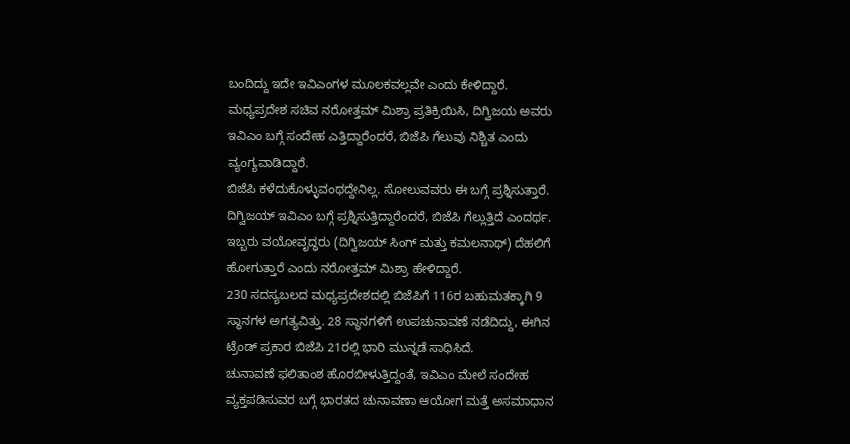ಬಂದಿದ್ದು ಇದೇ ಇವಿಎಂಗಳ ಮೂಲಕವಲ್ಲವೇ ಎಂದು ಕೇಳಿದ್ದಾರೆ.
ಮಧ್ಯಪ್ರದೇಶ ಸಚಿವ ನರೋತ್ತಮ್ ಮಿಶ್ರಾ ಪ್ರತಿಕ್ರಿಯಿಸಿ, ದಿಗ್ವಿಜಯ ಅವರು ಇವಿಎಂ ಬಗ್ಗೆ ಸಂದೇಹ ಎತ್ತಿದ್ದಾರೆಂದರೆ, ಬಿಜೆಪಿ ಗೆಲುವು ನಿಶ್ಚಿತ ಎಂದು ವ್ಯಂಗ್ಯವಾಡಿದ್ದಾರೆ.
ಬಿಜೆಪಿ ಕಳೆದುಕೊಳ್ಳುವಂಥದ್ದೇನಿಲ್ಲ. ಸೋಲುವವರು ಈ ಬಗ್ಗೆ ಪ್ರಶ್ನಿಸುತ್ತಾರೆ. ದಿಗ್ವಿಜಯ್ ಇವಿಎಂ ಬಗ್ಗೆ ಪ್ರಶ್ನಿಸುತ್ತಿದ್ದಾರೆಂದರೆ, ಬಿಜೆಪಿ ಗೆಲ್ಲುತ್ತಿದೆ ಎಂದರ್ಥ. ಇಬ್ಬರು ವಯೋವೃದ್ಧರು (ದಿಗ್ವಿಜಯ್ ಸಿಂಗ್ ಮತ್ತು ಕಮಲನಾಥ್) ದೆಹಲಿಗೆ ಹೋಗುತ್ತಾರೆ ಎಂದು ನರೋತ್ತಮ್ ಮಿಶ್ರಾ ಹೇಳಿದ್ದಾರೆ.
230 ಸದಸ್ಯಬಲದ ಮಧ್ಯಪ್ರದೇಶದಲ್ಲಿ ಬಿಜೆಪಿಗೆ 116ರ ಬಹುಮತಕ್ಕಾಗಿ 9 ಸ್ಥಾನಗಳ ಅಗತ್ಯವಿತ್ತು. 28 ಸ್ಥಾನಗಳಿಗೆ ಉಪಚುನಾವಣೆ ನಡೆದಿದ್ದು, ಈಗಿನ ಟ್ರೆಂಡ್ ಪ್ರಕಾರ ಬಿಜೆಪಿ 21ರಲ್ಲಿ ಭಾರಿ ಮುನ್ನಡೆ ಸಾಧಿಸಿದೆ.
ಚುನಾವಣೆ ಫಲಿತಾಂಶ ಹೊರಬೀಳುತ್ತಿದ್ದಂತೆ, ಇವಿಎಂ ಮೇಲೆ ಸಂದೇಹ ವ್ಯಕ್ತಪಡಿಸುವರ ಬಗ್ಗೆ ಭಾರತದ ಚುನಾವಣಾ ಆಯೋಗ ಮತ್ತೆ ಅಸಮಾಧಾನ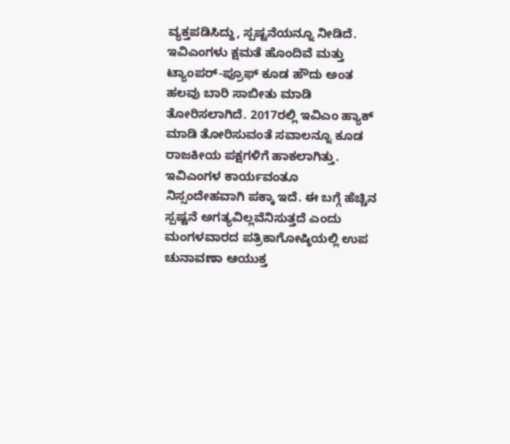ವ್ಯಕ್ತಪಡಿಸಿದ್ದು, ಸ್ಪಷ್ಟನೆಯನ್ನೂ ನೀಡಿದೆ.
ಇವಿಎಂಗಳು ಕ್ಷಮತೆ ಹೊಂದಿವೆ ಮತ್ತು ಟ್ಯಾಂಪರ್-ಪ್ರೂಫ್ ಕೂಡ ಹೌದು ಅಂತ ಹಲವು ಬಾರಿ ಸಾಬೀತು ಮಾಡಿ ತೋರಿಸಲಾಗಿದೆ. 2017ರಲ್ಲಿ ಇವಿಎಂ ಹ್ಯಾಕ್ ಮಾಡಿ ತೋರಿಸುವಂತೆ ಸವಾಲನ್ನೂ ಕೂಡ ರಾಜಕೀಯ ಪಕ್ಷಗಳಿಗೆ ಹಾಕಲಾಗಿತ್ತು. ಇವಿಎಂಗಳ ಕಾರ್ಯವಂತೂ ನಿಸ್ಸಂದೇಹವಾಗಿ ಪಕ್ಕಾ ಇದೆ. ಈ ಬಗ್ಗೆ ಹೆಚ್ಚಿನ ಸ್ಪಷ್ಟನೆ ಅಗತ್ಯವಿಲ್ಲವೆನಿಸುತ್ತದೆ ಎಂದು ಮಂಗಳವಾರದ ಪತ್ರಿಕಾಗೋಷ್ಠಿಯಲ್ಲಿ ಉಪ ಚುನಾವಣಾ ಆಯುಕ್ತ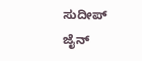ಸುದೀಪ್ ಜೈನ್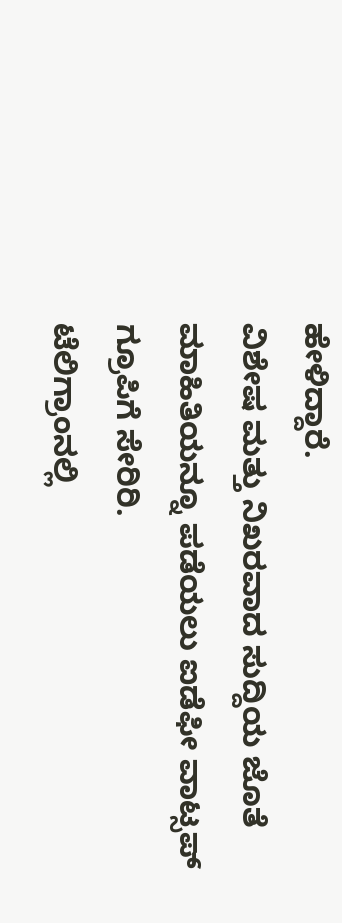ಹೇಳಿದ್ದಾರೆ.
ವಿಶೇಷ ಮತ್ತು ನಿಖರವಾದ ಸುದ್ದಿಯ ಜೊತೆ ಮಾಹಿತಿಯನ್ನೂ ಪಡೆಯಲು ಐಡೆಫೀ ವಾಟ್ಸಪ್ ಗ್ರೂಪಿಗೆ ಸೇರಿರಿ.
ಟೆಲಿಗ್ರಾಂನಲ್ಲಿ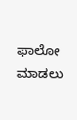ಫಾಲೋ ಮಾಡಲು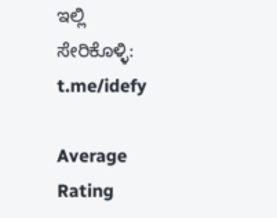ಇಲ್ಲಿ ಸೇರಿಕೊಳ್ಳಿ: t.me/idefy

Average Rating